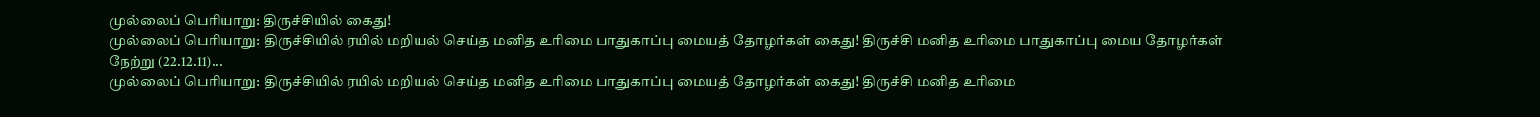முல்லைப் பெரியாறு: திருச்சியில் கைது!
முல்லைப் பெரியாறு: திருச்சியில் ரயில் மறியல் செய்த மனித உரிமை பாதுகாப்பு மையத் தோழர்கள் கைது! திருச்சி மனித உரிமை பாதுகாப்பு மைய தோழர்கள் நேற்று (22.12.11)...
முல்லைப் பெரியாறு: திருச்சியில் ரயில் மறியல் செய்த மனித உரிமை பாதுகாப்பு மையத் தோழர்கள் கைது! திருச்சி மனித உரிமை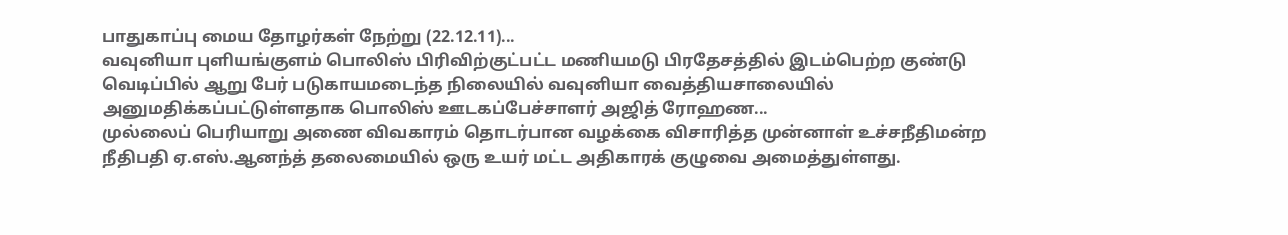பாதுகாப்பு மைய தோழர்கள் நேற்று (22.12.11)...
வவுனியா புளியங்குளம் பொலிஸ் பிரிவிற்குட்பட்ட மணியமடு பிரதேசத்தில் இடம்பெற்ற குண்டு வெடிப்பில் ஆறு பேர் படுகாயமடைந்த நிலையில் வவுனியா வைத்தியசாலையில் அனுமதிக்கப்பட்டுள்ளதாக பொலிஸ் ஊடகப்பேச்சாளர் அஜித் ரோஹண...
முல்லைப் பெரியாறு அணை விவகாரம் தொடர்பான வழக்கை விசாரித்த முன்னாள் உச்சநீதிமன்ற நீதிபதி ஏ.எஸ்.ஆனந்த் தலைமையில் ஒரு உயர் மட்ட அதிகாரக் குழுவை அமைத்துள்ளது.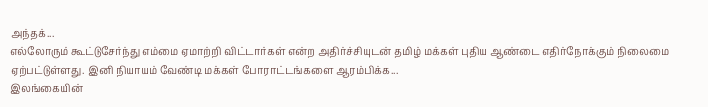அந்தக்...
எல்லோரும் கூட்டுசேர்ந்து எம்மை ஏமாற்றி விட்டார்கள் என்ற அதிர்ச்சியுடன் தமிழ் மக்கள் புதிய ஆண்டை எதிர்நோக்கும் நிலைமை ஏற்பட்டுள்ளது. இனி நியாயம் வேண்டி மக்கள் போராட்டங்களை ஆரம்பிக்க...
இலங்கையின்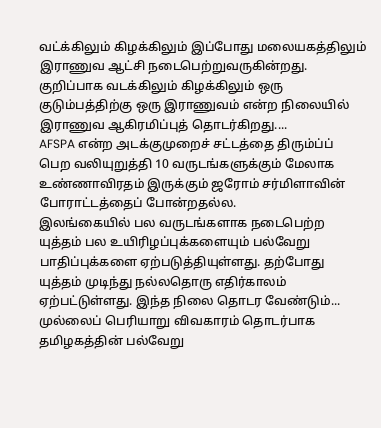வட்க்கிலும் கிழக்கிலும் இப்போது மலையகத்திலும் இராணுவ ஆட்சி நடைபெற்றுவருகின்றது. குறிப்பாக வடக்கிலும் கிழக்கிலும் ஒரு குடும்பத்திற்கு ஒரு இராணுவம் என்ற நிலையில் இராணுவ ஆகிரமிப்புத் தொடர்கிறது....
AFSPA என்ற அடக்குமுறைச் சட்டத்தை திரும்ப்ப் பெற வலியுறுத்தி 10 வருடங்களுக்கும் மேலாக உண்ணாவிரதம் இருக்கும் ஜரோம் சர்மிளாவின் போராட்டத்தைப் போன்றதல்ல.
இலங்கையில் பல வருடங்களாக நடைபெற்ற யுத்தம் பல உயிரிழப்புக்களையும் பல்வேறு பாதிப்புக்களை ஏற்படுத்தியுள்ளது. தற்போது யுத்தம் முடிந்து நல்லதொரு எதிர்காலம் ஏற்பட்டுள்ளது. இந்த நிலை தொடர வேண்டும்...
முல்லைப் பெரியாறு விவகாரம் தொடர்பாக தமிழகத்தின் பல்வேறு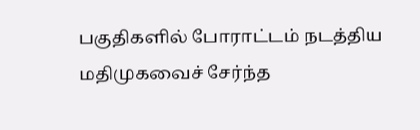பகுதிகளில் போராட்டம் நடத்திய மதிமுகவைச் சேர்ந்த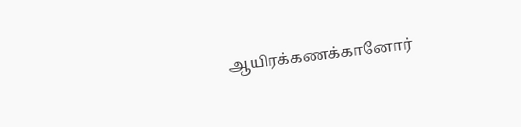ஆயிரக்கணக்கானோர்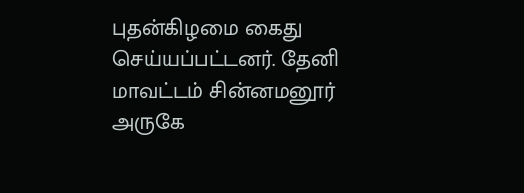புதன்கிழமை கைது செய்யப்பட்டனர். தேனி மாவட்டம் சின்னமனூர் அருகே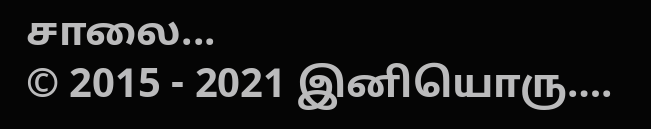சாலை...
© 2015 - 2021 இனியொரு….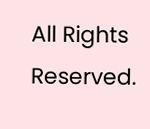All Rights Reserved.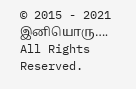© 2015 - 2021 இனியொரு…. All Rights Reserved.